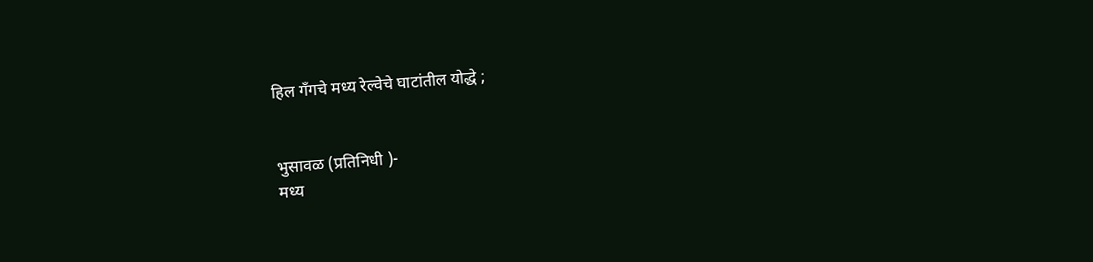हिल गँगचे मध्य रेल्वेचे घाटांतील योद्धे ;


भुसावळ (प्रतिनिधी )-
मध्य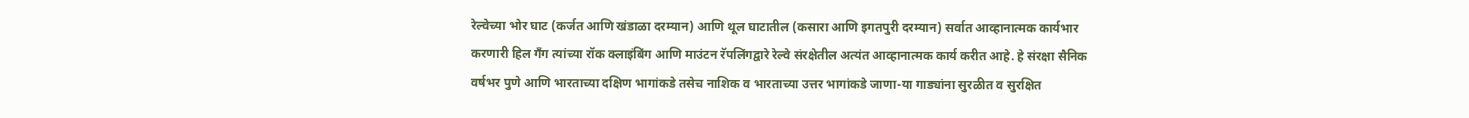रेल्वेच्या भोर घाट (कर्जत आणि खंडाळा दरम्यान) आणि थूल घाटातील (कसारा आणि इगतपुरी दरम्यान) सर्वात आव्हानात्मक कार्यभार करणारी हिल गँग त्यांच्या रॉक क्लाइंबिंग आणि माउंटन रॅपलिंगद्वारे रेल्वे संरक्षेतील अत्यंत आव्हानात्मक कार्य करीत आहे. हे संरक्षा सैनिक वर्षभर पुणे आणि भारताच्या दक्षिण भागांकडे तसेच नाशिक व भारताच्या उत्तर भागांकडे जाणा-या गाड्यांना सुरळीत व सुरक्षित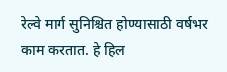रेल्वे मार्ग सुनिश्चित होण्यासाठी वर्षभर काम करतात. हे हिल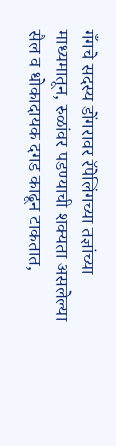गँगचे सदस्य डोंगरावर रॅपेलिंगच्या तज्ञांच्या माध्यमातून, रुळांवर पडण्याची शक्यता असलेल्या सैल व धोकादायक दगड काढून टाकतात,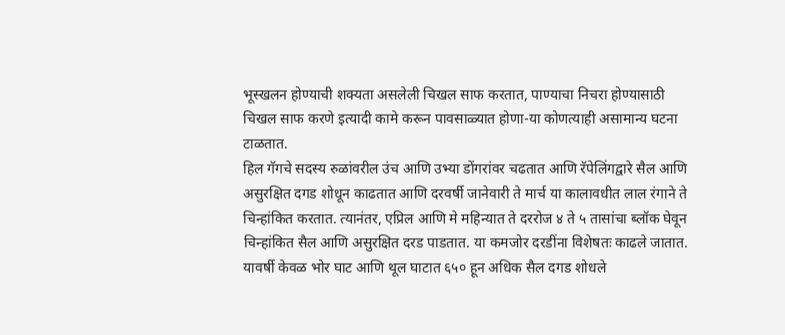भूस्खलन होण्याची शक्यता असलेली चिखल साफ करतात, पाण्याचा निचरा होण्यासाठी चिखल साफ करणे इत्यादी कामे करून पावसाळ्यात होणा-या कोणत्याही असामान्य घटना टाळतात.
हिल गॅगचे सदस्य रुळांवरील उंच आणि उभ्या डोंगरांवर चढतात आणि रॅपेलिंगद्वारे सैल आणि असुरक्षित दगड शोधून काढतात आणि दरवर्षी जानेवारी ते मार्च या कालावधीत लाल रंगाने ते चिन्हांकित करतात. त्यानंतर, एप्रिल आणि मे महिन्यात ते दररोज ४ ते ५ तासांचा ब्लॉक घेवून चिन्हांकित सैल आणि असुरक्षित दरड पाडतात. या कमजोर दरडींना विशेषतः काढले जातात. यावर्षी केवळ भोर घाट आणि थूल घाटात ६५० हून अधिक सैल दगड शोधले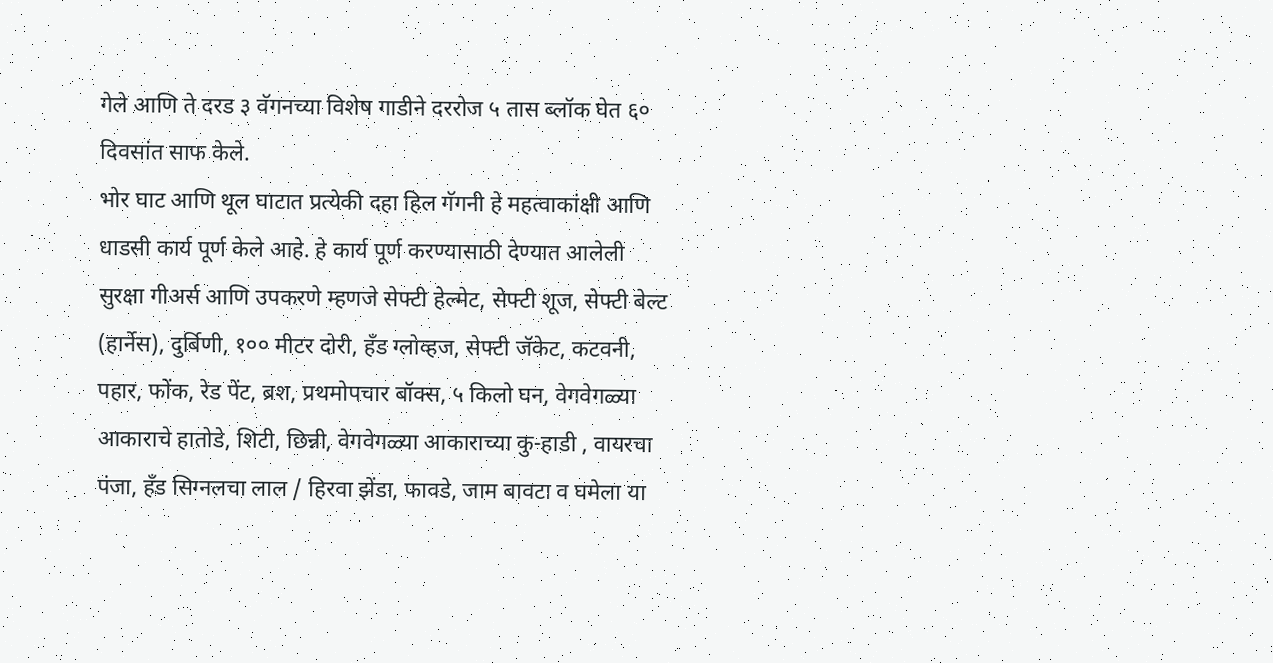गेले आणि ते दरड ३ वॅगनच्या विशेष गाडीने दररोज ५ तास ब्लॉक घेत ६० दिवसांत साफ केले.
भोर घाट आणि थूल घाटात प्रत्येकी दहा हिल गॅगनी हे महत्वाकांक्षी आणि धाडसी कार्य पूर्ण केले आहे. हे कार्य पूर्ण करण्यासाठी देण्यात आलेली सुरक्षा गीअर्स आणि उपकरणे म्हणजे सेफ्टी हेल्मेट, सेफ्टी शूज, सेफ्टी बेल्ट (हार्नेस), दुर्बिणी, १०० मीटर दोरी, हँड ग्लोव्हज, सेफ्टी जॅकेट, कटवनी, पहार, फोंक, रेड पेंट, ब्रश, प्रथमोपचार बॉक्स, ५ किलो घन, वेगवेगळ्या आकाराचे हातोडे, शिटी, छिन्नी, वेगवेगळ्या आकाराच्या कु-हाडी , वायरचा पंजा, हँड सिग्नलचा लाल / हिरवा झेंडा, फावडे, जाम बावटा व घमेला या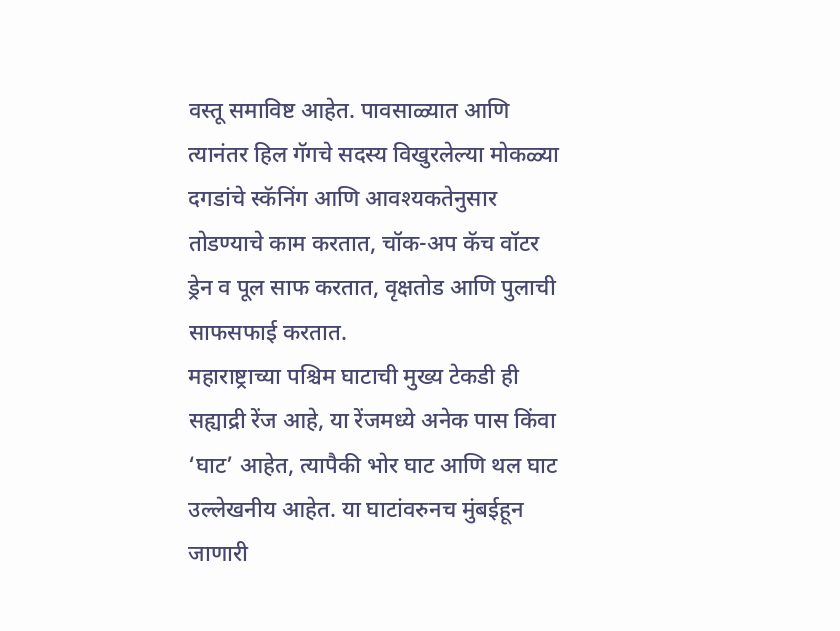वस्तू समाविष्ट आहेत. पावसाळ्यात आणि त्यानंतर हिल गॅगचे सदस्य विखुरलेल्या मोकळ्या दगडांचे स्कॅनिंग आणि आवश्यकतेनुसार तोडण्याचे काम करतात, चॉक-अप कॅच वॉटर ड्रेन व पूल साफ करतात, वृक्षतोड आणि पुलाची साफसफाई करतात.
महाराष्ट्राच्या पश्चिम घाटाची मुख्य टेकडी ही सह्याद्री रेंज आहे, या रेंजमध्ये अनेक पास किंवा ‘घाट’ आहेत, त्यापैकी भोर घाट आणि थल घाट उल्लेखनीय आहेत. या घाटांवरुनच मुंबईहून जाणारी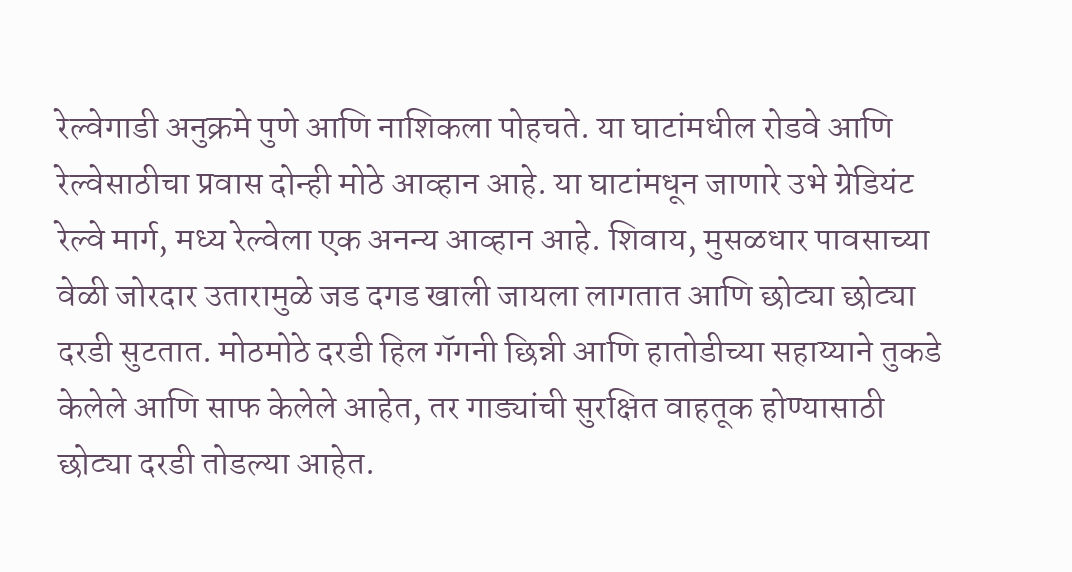रेल्वेगाडी अनुक्रमे पुणे आणि नाशिकला पोहचते. या घाटांमधील रोडवे आणि रेल्वेसाठीचा प्रवास दोन्ही मोठे आव्हान आहे. या घाटांमधून जाणारे उभे ग्रेडियंट रेल्वे मार्ग, मध्य रेल्वेला एक अनन्य आव्हान आहे. शिवाय, मुसळधार पावसाच्या वेळी जोरदार उतारामुळे जड दगड खाली जायला लागतात आणि छोट्या छोट्या दरडी सुटतात. मोठमोठे दरडी हिल गॅगनी छिन्नी आणि हातोडीच्या सहाय्याने तुकडे केलेले आणि साफ केलेले आहेत, तर गाड्यांची सुरक्षित वाहतूक होण्यासाठी छोट्या दरडी तोडल्या आहेत.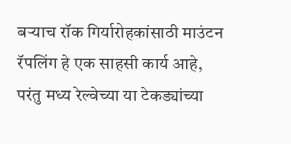बर्‍याच रॉक गिर्यारोहकांसाठी माउंटन रॅपलिंग हे एक साहसी कार्य आहे, परंतु मध्य रेल्वेच्या या टेकड्यांच्या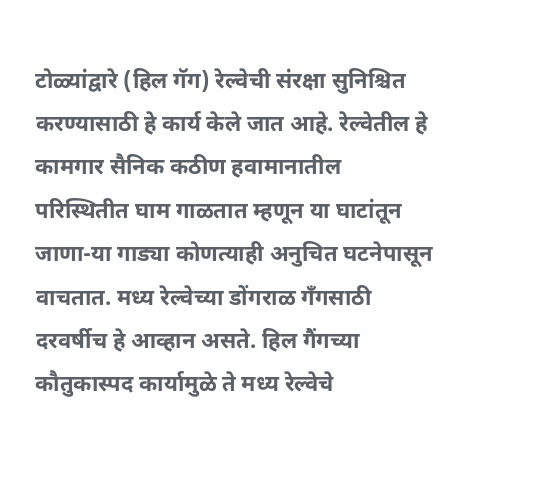टोळ्यांद्वारे (हिल गॅग) रेल्वेची संरक्षा सुनिश्चित करण्यासाठी हे कार्य केले जात आहे. रेल्वेतील हे कामगार सैनिक कठीण हवामानातील परिस्थितीत घाम गाळतात म्हणून या घाटांतून जाणा-या गाड्या कोणत्याही अनुचित घटनेपासून वाचतात. मध्य रेल्वेच्या डोंगराळ गँगसाठी दरवर्षीच हे आव्हान असते. हिल गैंगच्या कौतुकास्पद कार्यामुळे ते मध्य रेल्वेचे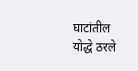घाटांतील योद्धे ठरले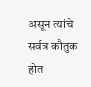असून त्यांचे सर्वत्र कौतुक होत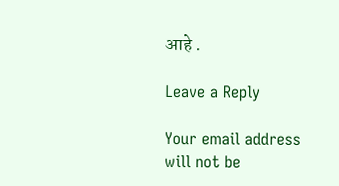आहे .

Leave a Reply

Your email address will not be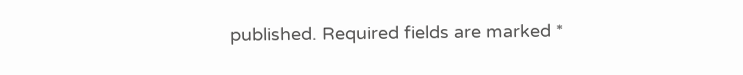published. Required fields are marked *